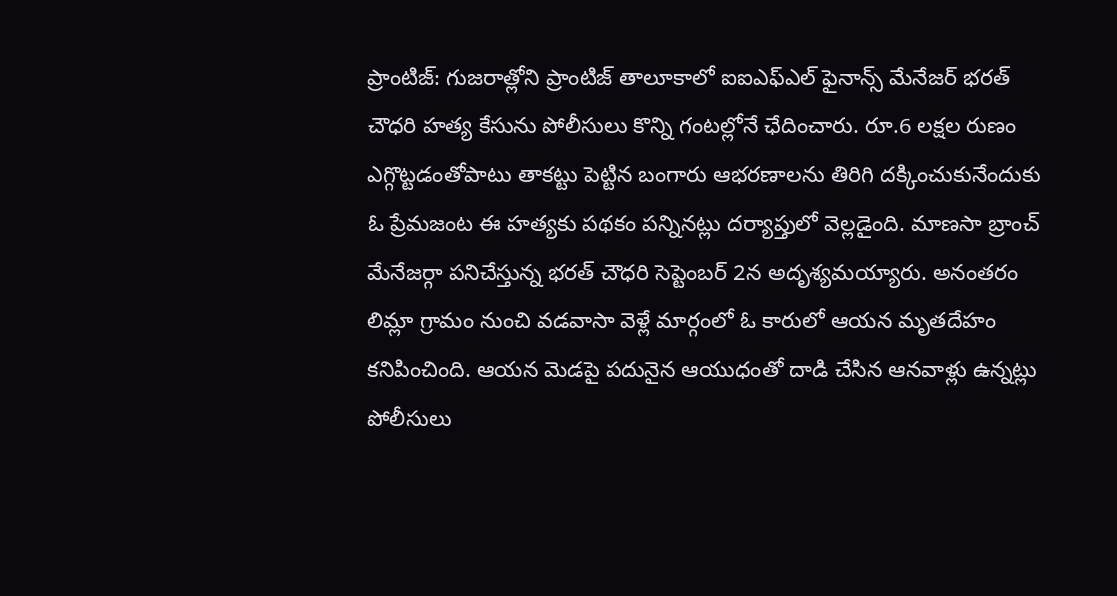ప్రాంటిజ్: గుజరాత్లోని ప్రాంటిజ్ తాలూకాలో ఐఐఎఫ్ఎల్ ఫైనాన్స్ మేనేజర్ భరత్ చౌధరి హత్య కేసును పోలీసులు కొన్ని గంటల్లోనే ఛేదించారు. రూ.6 లక్షల రుణం ఎగ్గొట్టడంతోపాటు తాకట్టు పెట్టిన బంగారు ఆభరణాలను తిరిగి దక్కించుకునేందుకు ఓ ప్రేమజంట ఈ హత్యకు పథకం పన్నినట్లు దర్యాప్తులో వెల్లడైంది. మాణసా బ్రాంచ్ మేనేజర్గా పనిచేస్తున్న భరత్ చౌధరి సెప్టెంబర్ 2న అదృశ్యమయ్యారు. అనంతరం లిమ్లా గ్రామం నుంచి వడవాసా వెళ్లే మార్గంలో ఓ కారులో ఆయన మృతదేహం కనిపించింది. ఆయన మెడపై పదునైన ఆయుధంతో దాడి చేసిన ఆనవాళ్లు ఉన్నట్లు పోలీసులు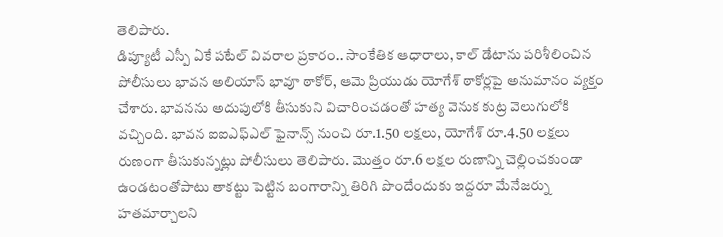తెలిపారు.
డిప్యూటీ ఎస్పీ ఏకే పటేల్ వివరాల ప్రకారం.. సాంకేతిక ఆధారాలు, కాల్ డేటాను పరిశీలించిన పోలీసులు భావన అలియాస్ భావూ ఠాకోర్, ఆమె ప్రియుడు యోగేశ్ ఠాకోర్లపై అనుమానం వ్యక్తం చేశారు. భావనను అదుపులోకి తీసుకుని విచారించడంతో హత్య వెనుక కుట్ర వెలుగులోకి వచ్చింది. భావన ఐఐఎఫ్ఎల్ ఫైనాన్స్ నుంచి రూ.1.50 లక్షలు, యోగేశ్ రూ.4.50 లక్షలు రుణంగా తీసుకున్నట్లు పోలీసులు తెలిపారు. మొత్తం రూ.6 లక్షల రుణాన్ని చెల్లించకుండా ఉండటంతోపాటు తాకట్టు పెట్టిన బంగారాన్ని తిరిగి పొందేందుకు ఇద్దరూ మేనేజర్ను హతమార్చాలని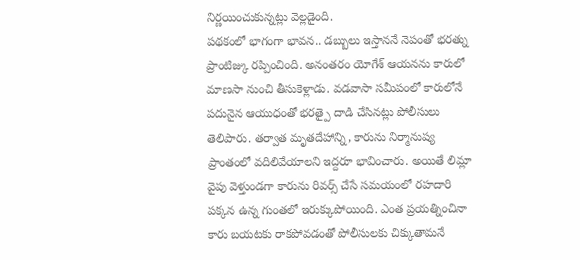నిర్ణయించుకున్నట్లు వెల్లడైంది.
పథకంలో భాగంగా భావన.. డబ్బులు ఇస్తాననే నెపంతో భరత్ను ప్రాంటిజ్కు రప్పించింది. అనంతరం యోగేశ్ ఆయనను కారులో మాణసా నుంచి తీసుకెళ్లాడు. వడవాసా సమీపంలో కారులోనే పదునైన ఆయుధంతో భరత్పై దాడి చేసినట్లు పోలీసులు తెలిపారు. తర్వాత మృతదేహాన్ని, కారును నిర్మానుష్య ప్రాంతంలో వదిలివేయాలని ఇద్దరూ భావించారు. అయితే లిమ్లా వైపు వెళ్తుండగా కారును రివర్స్ చేసే సమయంలో రహదారి పక్కన ఉన్న గుంతలో ఇరుక్కుపోయింది. ఎంత ప్రయత్నించినా కారు బయటకు రాకపోవడంతో పోలీసులకు చిక్కుతామనే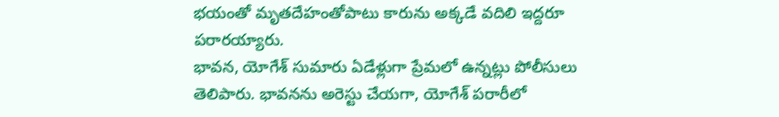భయంతో మృతదేహంతోపాటు కారును అక్కడే వదిలి ఇద్దరూ పరారయ్యారు.
భావన, యోగేశ్ సుమారు ఏడేళ్లుగా ప్రేమలో ఉన్నట్లు పోలీసులు తెలిపారు. భావనను అరెస్టు చేయగా, యోగేశ్ పరారీలో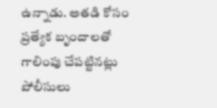ఉన్నాడు. అతడి కోసం ప్రత్యేక బృందాలతో గాలింపు చేపట్టినట్లు పోలీసులు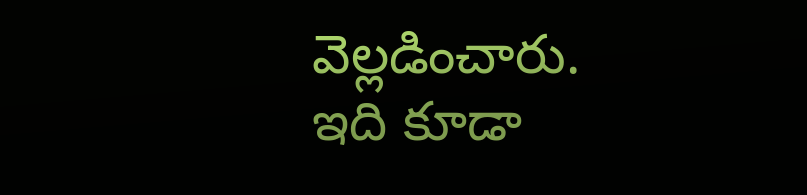వెల్లడించారు.
ఇది కూడా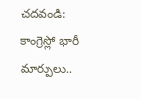చదవండి: కాంగ్రెస్లో భారీ మార్పులు..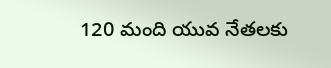120 మంది యువ నేతలకు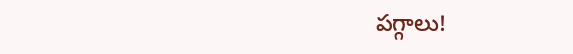పగ్గాలు!